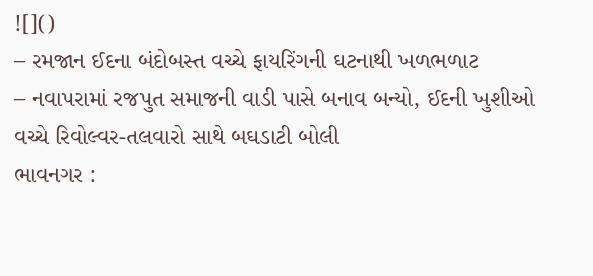![]()
– રમજાન ઈદના બંદોબસ્ત વચ્ચે ફાયરિંગની ઘટનાથી ખળભળાટ
– નવાપરામાં રજપુત સમાજની વાડી પાસે બનાવ બન્યો, ઈદની ખુશીઓ વચ્ચે રિવોલ્વર-તલવારો સાથે બઘડાટી બોલી
ભાવનગર :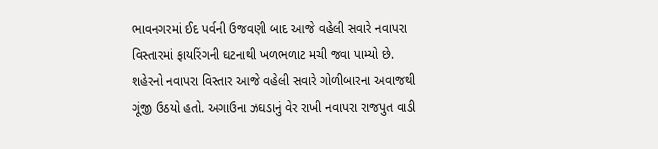ભાવનગરમાં ઈદ પર્વની ઉજવણી બાદ આજે વહેલી સવારે નવાપરા વિસ્તારમાં ફાયરિંગની ઘટનાથી ખળભળાટ મચી જવા પામ્યો છે. શહેરનો નવાપરા વિસ્તાર આજે વહેલી સવારે ગોળીબારના અવાજથી ગૂંજી ઉઠયો હતો. અગાઉના ઝઘડાનું વેર રાખી નવાપરા રાજપુત વાડી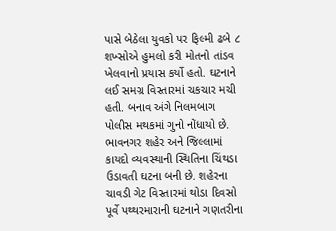પાસે બેઠેલા યુવકો પર ફિલ્મી ઢબે ૮ શખ્સોએ હુમલો કરી મોતનો તાંડવ ખેલવાનો પ્રયાસ કર્યો હતો. ઘટનાને લઈ સમગ્ર વિસ્તારમાં ચકચાર મચી હતી. બનાવ અંગે નિલમબાગ પોલીસ મથકમાં ગુનો નોંધાયો છે.
ભાવનગર શહેર અને જિલ્લામાં કાયદો વ્યવસ્થાની સ્થિતિના ચિંથડા ઉડાવતી ઘટના બની છે. શહેરના ચાવડી ગેટ વિસ્તારમાં થોડા દિવસો પૂર્વે પથ્થરમારાની ઘટનાને ગણતરીના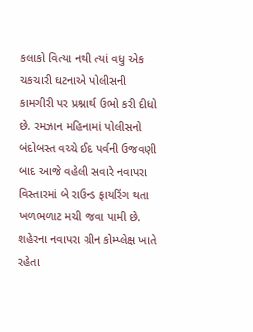કલાકો વિત્યા નથી ત્યાં વધુ એક ચકચારી ઘટનાએ પોલીસની કામગીરી પર પ્રશ્નાર્થ ઉભો કરી દીધો છે. રમઝાન મહિનામાં પોલીસનો બંદોબસ્ત વચ્ચે ઈદ પર્વની ઉજવણી બાદ આજે વહેલી સવારે નવાપરા વિસ્તારમાં બે રાઉન્ડ ફાયરિંગ થતા ખળભળાટ મચી જવા પામી છે. શહેરના નવાપરા ગ્રીન કોમ્પ્લેક્ષ ખાતે રહેતા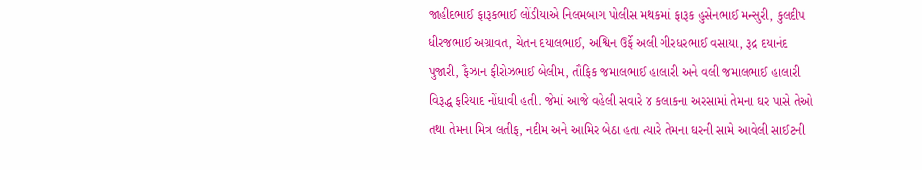જાહીદભાઈ ફારૂકભાઈ લોંડીયાએ નિલમબાગ પોલીસ મથકમાં ફારૂક હુસેનભાઈ મન્સુરી, કુલદીપ ધીરજભાઈ અગ્રાવત, ચેતન દયાલભાઈ, અશ્વિન ઉર્ફે અલી ગીરધરભાઈ વસાયા, રૂદ્ર દયાનંદ પુજારી, ફૈઝાન ફીરોઝભાઈ બેલીમ, તૌફિક જમાલભાઈ હાલારી અને વલી જમાલભાઈ હાલારી વિરૂદ્ધ ફરિયાદ નોંધાવી હતી. જેમાં આજે વહેલી સવારે ૪ કલાકના અરસામાં તેમના ઘર પાસે તેઓ તથા તેમના મિત્ર લતીફ, નદીમ અને આમિર બેઠા હતા ત્યારે તેમના ઘરની સામે આવેલી સાઈટની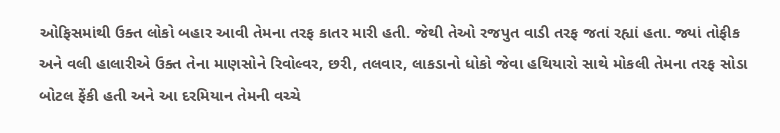ઓફિસમાંથી ઉક્ત લોકો બહાર આવી તેમના તરફ કાતર મારી હતી. જેથી તેઓ રજપુત વાડી તરફ જતાં રહ્યાં હતા. જ્યાં તોફીક અને વલી હાલારીએ ઉક્ત તેના માણસોને રિવોલ્વર, છરી, તલવાર, લાકડાનો ધોકો જેવા હથિયારો સાથે મોકલી તેમના તરફ સોડા બોટલ ફેંકી હતી અને આ દરમિયાન તેમની વચ્ચે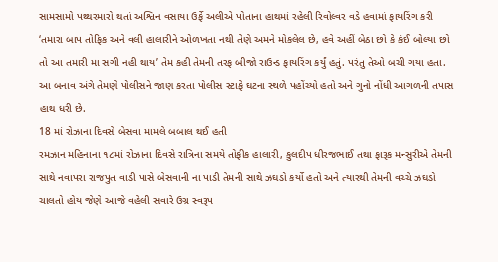સામસામો પથ્થરમારો થતાં અશ્વિન વસાયા ઉર્ફે અલીએ પોતાના હાથમાં રહેલી રિવોલ્વર વડે હવામાં ફાયરિંગ કરી ‘તમારા બાપ તોફિક અને વલી હાલારીને ઓળખતા નથી તેણે અમને મોકલેલ છે, હવે અહીં બેઠા છો કે કંઈ બોલ્યા છો તો આ તમારી મા સગી નહી થાય’ તેમ કહી તેમની તરફ બીજો રાઉન્ડ ફાયરિંગ કર્યું હતું. પરંતુ તેઓ બચી ગયા હતા. આ બનાવ અંગે તેમણે પોલીસને જાણ કરતા પોલીસ સ્ટાફે ઘટના સ્થળે પહોંચ્યો હતો અને ગુનો નોંધી આગળની તપાસ હાથ ધરી છે.
18 માં રોઝાના દિવસે બેસવા મામલે બબાલ થઈ હતી
રમઝાન મહિનાના ૧૮માં રોઝાના દિવસે રાત્રિના સમયે તોફીક હાલારી, કુલદીપ ધીરજભાઈ તથા ફારૂક મન્સુરીએ તેમની સાથે નવાપરા રાજપુત વાડી પાસે બેસવાની ના પાડી તેમની સાથે ઝઘડો કર્યો હતો અને ત્યારથી તેમની વચ્ચે ઝઘડો ચાલતો હોય જેણે આજે વહેલી સવારે ઉગ્ર સ્વરૂપ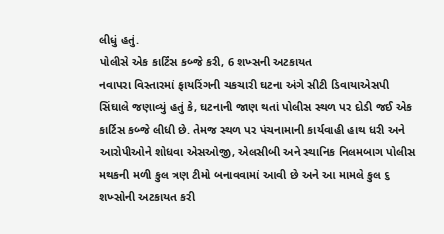લીધું હતું.
પોલીસે એક કાર્ટિંસ કબ્જે કરી, 6 શખ્સની અટકાયત
નવાપરા વિસ્તારમાં ફાયરિંગની ચકચારી ઘટના અંગે સીટી ડિવાયાએસપી સિંઘાલે જણાવ્યું હતું કે, ઘટનાની જાણ થતાં પોલીસ સ્થળ પર દોડી જઈ એક કાર્ટિસ કબ્જે લીધી છે. તેમજ સ્થળ પર પંચનામાની કાર્યવાહી હાથ ધરી અને આરોપીઓને શોધવા એસઓજી, એલસીબી અને સ્થાનિક નિલમબાગ પોલીસ મથકની મળી કુલ ત્રણ ટીમો બનાવવામાં આવી છે અને આ મામલે કુલ ૬ શખ્સોની અટકાયત કરી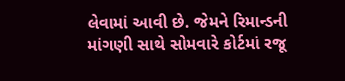લેવામાં આવી છે. જેમને રિમાન્ડની માંગણી સાથે સોમવારે કોર્ટમાં રજૂ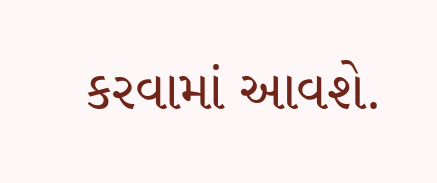કરવામાં આવશે.